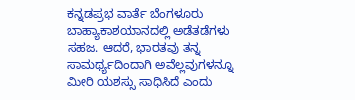ಕನ್ನಡಪ್ರಭ ವಾರ್ತೆ ಬೆಂಗಳೂರು
ಬಾಹ್ಯಾಕಾಶಯಾನದಲ್ಲಿ ಅಡೆತಡೆಗಳು ಸಹಜ. ಆದರೆ, ಭಾರತವು ತನ್ನ ಸಾಮರ್ಥ್ಯದಿಂದಾಗಿ ಅವೆಲ್ಲವುಗಳನ್ನೂ ಮೀರಿ ಯಶಸ್ಸು ಸಾಧಿಸಿದೆ ಎಂದು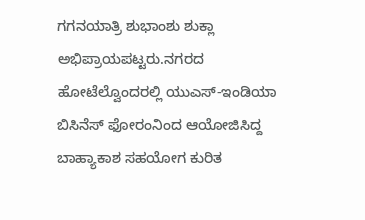ಗಗನಯಾತ್ರಿ ಶುಭಾಂಶು ಶುಕ್ಲಾ ಅಭಿಪ್ರಾಯಪಟ್ಟರು.ನಗರದ ಹೋಟೆಲ್ವೊಂದರಲ್ಲಿ ಯುಎಸ್-ಇಂಡಿಯಾ ಬಿಸಿನೆಸ್ ಫೋರಂನಿಂದ ಆಯೋಜಿಸಿದ್ದ ಬಾಹ್ಯಾಕಾಶ ಸಹಯೋಗ ಕುರಿತ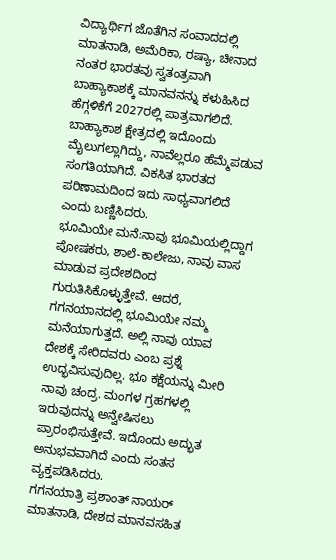ವಿದ್ಯಾರ್ಥಿಗ ಜೊತೆಗಿನ ಸಂವಾದದಲ್ಲಿ ಮಾತನಾಡಿ, ಅಮೆರಿಕಾ, ರಷ್ಯಾ, ಚೀನಾದ ನಂತರ ಭಾರತವು ಸ್ವತಂತ್ರವಾಗಿ ಬಾಹ್ಯಾಕಾಶಕ್ಕೆ ಮಾನವನನ್ನು ಕಳುಹಿಸಿದ ಹೆಗ್ಗಳಿಕೆಗೆ 2027ರಲ್ಲಿ ಪಾತ್ರವಾಗಲಿದೆ. ಬಾಹ್ಯಾಕಾಶ ಕ್ಷೇತ್ರದಲ್ಲಿ ಇದೊಂದು ಮೈಲುಗಲ್ಲಾಗಿದ್ದು, ನಾವೆಲ್ಲರೂ ಹೆಮ್ಮೆಪಡುವ ಸಂಗತಿಯಾಗಿದೆ. ವಿಕಸಿತ ಭಾರತದ ಪರಿಣಾಮದಿಂದ ಇದು ಸಾಧ್ಯವಾಗಲಿದೆ ಎಂದು ಬಣ್ಣಿಸಿದರು.
ಭೂಮಿಯೇ ಮನೆ:ನಾವು ಭೂಮಿಯಲ್ಲಿದ್ದಾಗ ಪೋಷಕರು, ಶಾಲೆ-ಕಾಲೇಜು, ನಾವು ವಾಸ ಮಾಡುವ ಪ್ರದೇಶದಿಂದ ಗುರುತಿಸಿಕೊಳ್ಳುತ್ತೇವೆ. ಆದರೆ, ಗಗನಯಾನದಲ್ಲಿ ಭೂಮಿಯೇ ನಮ್ಮ ಮನೆಯಾಗುತ್ತದೆ. ಅಲ್ಲಿ ನಾವು ಯಾವ ದೇಶಕ್ಕೆ ಸೇರಿದವರು ಎಂಬ ಪ್ರಶ್ನೆ ಉದ್ಭವಿಸುವುದಿಲ್ಲ. ಭೂ ಕಕ್ಷೆಯನ್ನು ಮೀರಿ ನಾವು ಚಂದ್ರ. ಮಂಗಳ ಗ್ರಹಗಳಲ್ಲಿ ಇರುವುದನ್ನು ಅನ್ವೇಷಿಸಲು ಪ್ರಾರಂಭಿಸುತ್ತೇವೆ. ಇದೊಂದು ಅದ್ಭುತ ಅನುಭವವಾಗಿದೆ ಎಂದು ಸಂತಸ ವ್ಯಕ್ತಪಡಿಸಿದರು.
ಗಗನಯಾತ್ರಿ ಪ್ರಶಾಂತ್ ನಾಯರ್ ಮಾತನಾಡಿ, ದೇಶದ ಮಾನವಸಹಿತ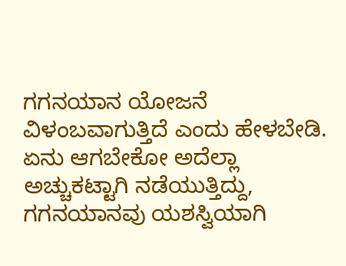ಗಗನಯಾನ ಯೋಜನೆ ವಿಳಂಬವಾಗುತ್ತಿದೆ ಎಂದು ಹೇಳಬೇಡಿ. ಏನು ಆಗಬೇಕೋ ಅದೆಲ್ಲಾ ಅಚ್ಚುಕಟ್ಟಾಗಿ ನಡೆಯುತ್ತಿದ್ದು, ಗಗನಯಾನವು ಯಶಸ್ವಿಯಾಗಿ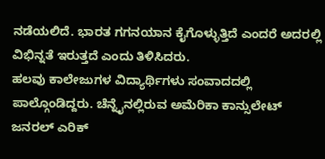ನಡೆಯಲಿದೆ. ಭಾರತ ಗಗನಯಾನ ಕೈಗೊಳ್ಳುತ್ತಿದೆ ಎಂದರೆ ಅದರಲ್ಲಿ ವಿಭಿನ್ನತೆ ಇರುತ್ತದೆ ಎಂದು ತಿಳಿಸಿದರು.
ಹಲವು ಕಾಲೇಜುಗಳ ವಿದ್ಯಾರ್ಥಿಗಳು ಸಂವಾದದಲ್ಲಿ ಪಾಲ್ಗೊಂಡಿದ್ದರು. ಚೆನ್ನೈನಲ್ಲಿರುವ ಅಮೆರಿಕಾ ಕಾನ್ಸುಲೇಟ್ ಜನರಲ್ ಎರಿಕ್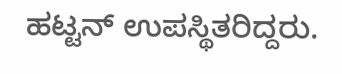ಹಟ್ಟನ್ ಉಪಸ್ಥಿತರಿದ್ದರು.